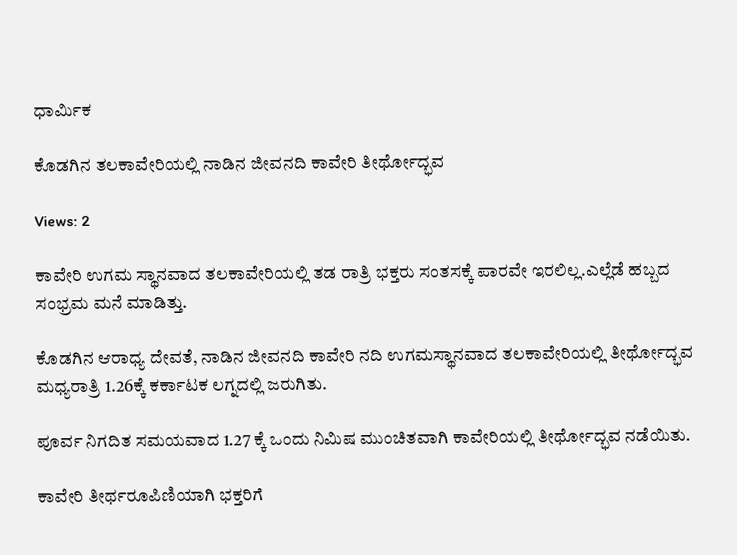ಧಾರ್ಮಿಕ

ಕೊಡಗಿನ ತಲಕಾವೇರಿಯಲ್ಲಿ ನಾಡಿನ ಜೀವನದಿ ಕಾವೇರಿ ತೀರ್ಥೋದ್ಭವ

Views: 2

ಕಾವೇರಿ ಉಗಮ ಸ್ಥಾನವಾದ ತಲಕಾವೇರಿಯಲ್ಲಿ ತಡ ರಾತ್ರಿ ಭಕ್ತರು ಸಂತಸಕ್ಕೆ ಪಾರವೇ ಇರಲಿಲ್ಲ.ಎಲ್ಲೆಡೆ ಹಬ್ಬದ ಸಂಭ್ರಮ ಮನೆ ಮಾಡಿತ್ತು.

ಕೊಡಗಿನ ಆರಾಧ್ಯ ದೇವತೆ, ನಾಡಿನ ಜೀವನದಿ ಕಾವೇರಿ ನದಿ ಉಗಮಸ್ಥಾನವಾದ ತಲಕಾವೇರಿಯಲ್ಲಿ ತೀರ್ಥೋದ್ಭವ ಮಧ್ಯರಾತ್ರಿ 1.26ಕ್ಕೆ ಕರ್ಕಾಟಕ ಲಗ್ನದಲ್ಲಿ ಜರುಗಿತು.

ಪೂರ್ವ ನಿಗದಿತ ಸಮಯವಾದ 1.27 ಕ್ಕೆ ಒಂದು ನಿಮಿಷ ಮುಂಚಿತವಾಗಿ ಕಾವೇರಿಯಲ್ಲಿ ತೀರ್ಥೋದ್ಭವ ನಡೆಯಿತು.

ಕಾವೇರಿ ತೀರ್ಥರೂಪಿಣಿಯಾಗಿ ಭಕ್ತರಿಗೆ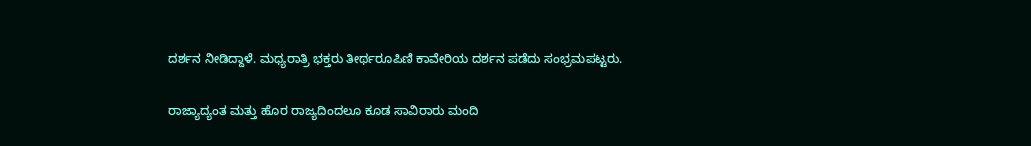ದರ್ಶನ ನೀಡಿದ್ದಾಳೆ. ಮಧ್ಯರಾತ್ರಿ ಭಕ್ತರು ತೀರ್ಥರೂಪಿಣಿ ಕಾವೇರಿಯ ದರ್ಶನ ಪಡೆದು ಸಂಭ್ರಮಪಟ್ಟರು.

ರಾಜ್ಯಾದ್ಯಂತ ಮತ್ತು ಹೊರ ರಾಜ್ಯದಿಂದಲೂ ಕೂಡ ಸಾವಿರಾರು ಮಂದಿ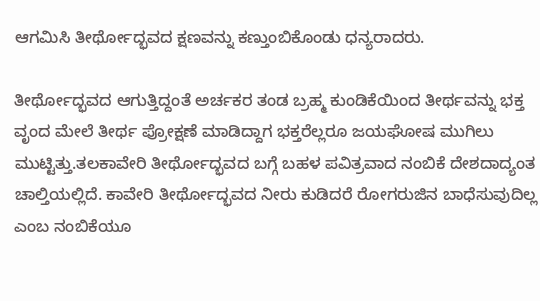ಆಗಮಿಸಿ ತೀರ್ಥೋದ್ಭವದ ಕ್ಷಣವನ್ನು ಕಣ್ತುಂಬಿಕೊಂಡು ಧನ್ಯರಾದರು.

ತೀರ್ಥೋದ್ಭವದ ಆಗುತ್ತಿದ್ದಂತೆ ಅರ್ಚಕರ ತಂಡ ಬ್ರಹ್ಮ ಕುಂಡಿಕೆಯಿಂದ ತೀರ್ಥವನ್ನು ಭಕ್ತ ವೃಂದ ಮೇಲೆ ತೀರ್ಥ ಪ್ರೋಕ್ಷಣೆ ಮಾಡಿದ್ದಾಗ ಭಕ್ತರೆಲ್ಲರೂ ಜಯಘೋಷ ಮುಗಿಲು ಮುಟ್ಟಿತ್ತು.ತಲಕಾವೇರಿ ತೀರ್ಥೋದ್ಭವದ ಬಗ್ಗೆ ಬಹಳ ಪವಿತ್ರವಾದ ನಂಬಿಕೆ ದೇಶದಾದ್ಯಂತ ಚಾಲ್ತಿಯಲ್ಲಿದೆ. ಕಾವೇರಿ ತೀರ್ಥೋದ್ಭವದ ನೀರು ಕುಡಿದರೆ ರೋಗರುಜಿನ ಬಾಧೆಸುವುದಿಲ್ಲ ಎಂಬ ನಂಬಿಕೆಯೂ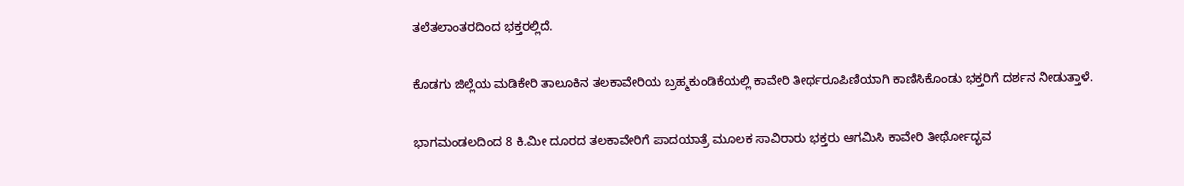ತಲೆತಲಾಂತರದಿಂದ ಭಕ್ತರಲ್ಲಿದೆ.

ಕೊಡಗು ಜಿಲ್ಲೆಯ ಮಡಿಕೇರಿ ತಾಲೂಕಿನ ತಲಕಾವೇರಿಯ ಬ್ರಹ್ಮಕುಂಡಿಕೆಯಲ್ಲಿ ಕಾವೇರಿ ತೀರ್ಥರೂಪಿಣಿಯಾಗಿ ಕಾಣಿಸಿಕೊಂಡು ಭಕ್ತರಿಗೆ ದರ್ಶನ ನೀಡುತ್ತಾಳೆ.

ಭಾಗಮಂಡಲದಿಂದ 8 ಕಿ.ಮೀ ದೂರದ ತಲಕಾವೇರಿಗೆ ಪಾದಯಾತ್ರೆ ಮೂಲಕ ಸಾವಿರಾರು ಭಕ್ತರು ಆಗಮಿಸಿ ಕಾವೇರಿ ತೀರ್ಥೋದ್ಭವ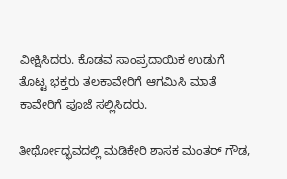ವೀಕ್ಷಿಸಿದರು. ಕೊಡವ ಸಾಂಪ್ರದಾಯಿಕ ಉಡುಗೆ ತೊಟ್ಟ ಭಕ್ತರು ತಲಕಾವೇರಿಗೆ ಆಗಮಿಸಿ ಮಾತೆ ಕಾವೇರಿಗೆ ಪೂಜೆ ಸಲ್ಲಿಸಿದರು.

ತೀರ್ಥೋದ್ಭವದಲ್ಲಿ ಮಡಿಕೇರಿ ಶಾಸಕ ಮಂತರ್ ಗೌಡ,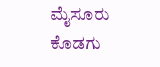ಮೈಸೂರು ಕೊಡಗು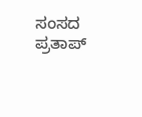ಸಂಸದ ಪ್ರತಾಪ್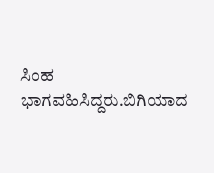ಸಿಂಹ ಭಾಗವಹಿಸಿದ್ದರು.ಬಿಗಿಯಾದ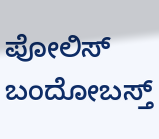ಪೋಲಿಸ್ ಬಂದೋಬಸ್ತ್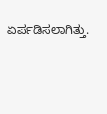ಏರ್ಪಡಿಸಲಾಗಿತ್ತು.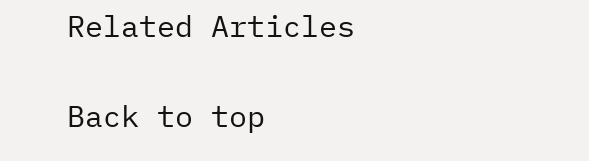Related Articles

Back to top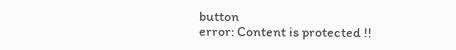button
error: Content is protected !!